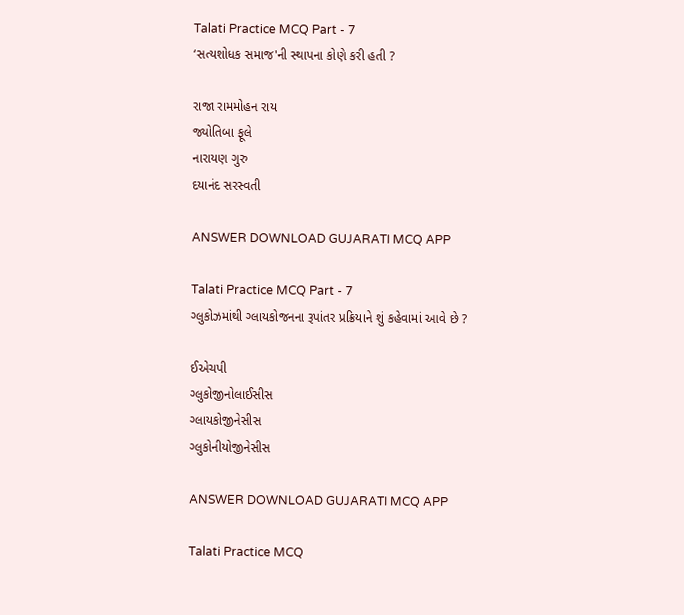Talati Practice MCQ Part - 7
‘સત્યશોધક સમાજ'ની સ્થાપના કોણે કરી હતી ?

રાજા રામમોહન રાય
જ્યોતિબા ફૂલે
નારાયણ ગુરુ
દયાનંદ સરસ્વતી

ANSWER DOWNLOAD GUJARATI MCQ APP

Talati Practice MCQ Part - 7
ગ્લુકોઝમાંથી ગ્લાયકોજનના રૂપાંતર પ્રક્રિયાને શું કહેવામાં આવે છે ?

ઈએચપી
ગ્લુકોજીનોલાઈસીસ
ગ્લાયકોજીનેસીસ
ગ્લુકોનીયોજીનેસીસ

ANSWER DOWNLOAD GUJARATI MCQ APP

Talati Practice MCQ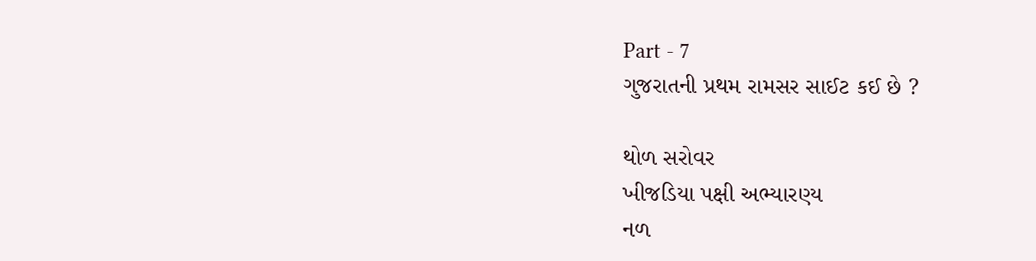Part - 7
ગુજરાતની પ્રથમ રામસર સાઈટ કઈ છે ?

થોળ સરોવર
ખીજડિયા પક્ષી અભ્યારણ્ય
નળ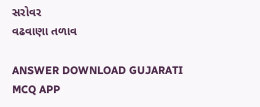સરોવર
વઢવાણા તળાવ

ANSWER DOWNLOAD GUJARATI MCQ APP